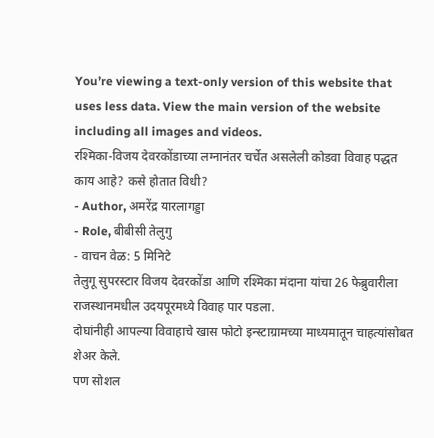You’re viewing a text-only version of this website that uses less data. View the main version of the website including all images and videos.
रश्मिका-विजय देवरकोंडाच्या लग्नानंतर चर्चेत असलेली कोडवा विवाह पद्धत काय आहे? कसे होतात विधी?
- Author, अमरेंद्र यारलागड्डा
- Role, बीबीसी तेलुगु
- वाचन वेळ: 5 मिनिटे
तेलुगू सुपरस्टार विजय देवरकोंडा आणि रश्मिका मंदाना यांचा 26 फेब्रुवारीला राजस्थानमधील उदयपूरमध्ये विवाह पार पडला.
दोघांनीही आपल्या विवाहाचे खास फोटो इन्स्टाग्रामच्या माध्यमातून चाहत्यांसोबत शेअर केले.
पण सोशल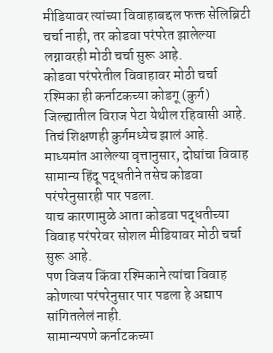मीडियावर त्यांच्या विवाहाबद्दल फक्त सेलिब्रिटी चर्चा नाही, तर कोडवा परंपरेत झालेल्या लग्नावरही मोठी चर्चा सुरू आहे.
कोडवा परंपरेतील विवाहावर मोठी चर्चा
रश्मिका ही कर्नाटकच्या कोडगू (कुर्ग) जिल्ह्यातील विराज पेटा येथील रहिवासी आहे. तिचं शिक्षणही कुर्गमध्येच झालं आहे.
माध्यमांत आलेल्या वृत्तानुसार, दोघांचा विवाह सामान्य हिंदू पद्धतीने तसेच कोडवा परंपरेनुसारही पार पडला.
याच कारणामुळे आता कोडवा पद्धतीच्या विवाह परंपरेवर सोशल मीडियावर मोठी चर्चा सुरू आहे.
पण विजय किंवा रश्मिकाने त्यांचा विवाह कोणत्या परंपरेनुसार पार पडला हे अद्याप सांगितलेलं नाही.
सामान्यपणे कर्नाटकच्या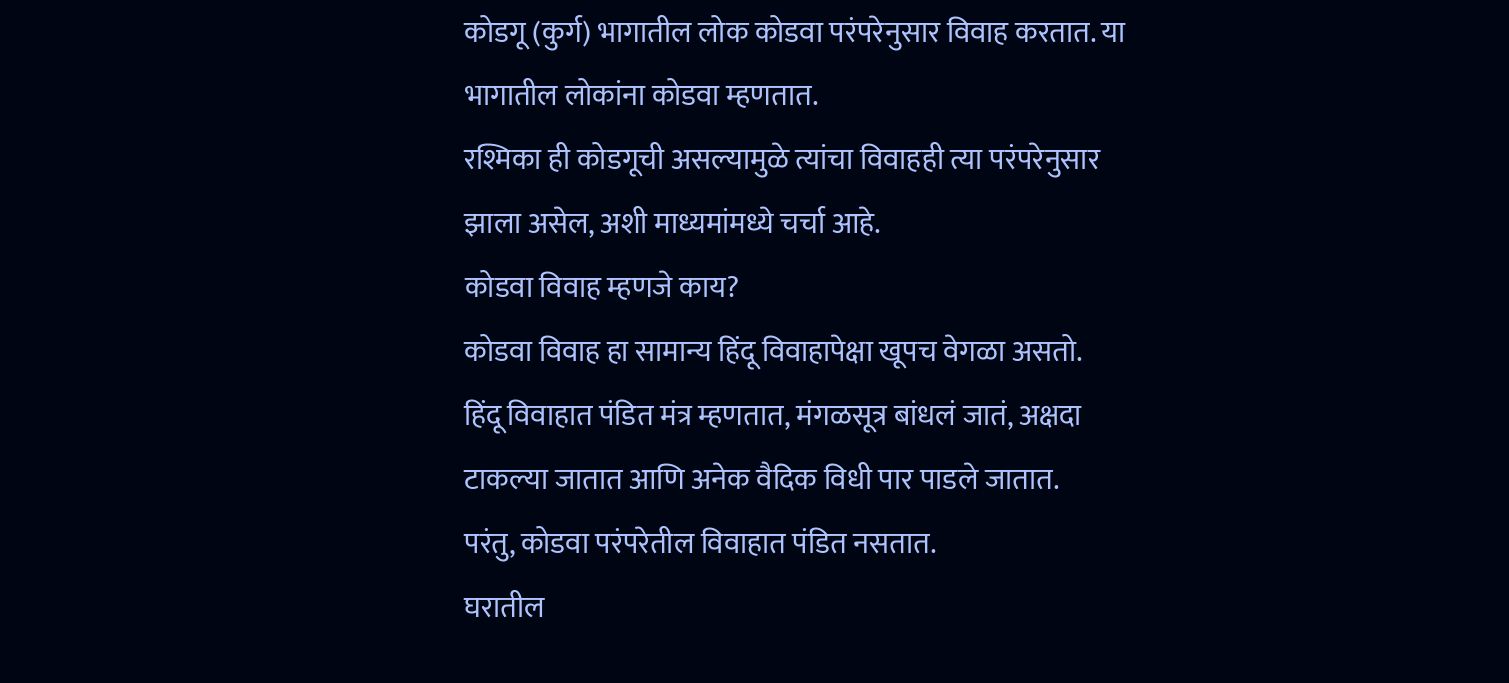कोडगू (कुर्ग) भागातील लोक कोडवा परंपरेनुसार विवाह करतात. या भागातील लोकांना कोडवा म्हणतात.
रश्मिका ही कोडगूची असल्यामुळे त्यांचा विवाहही त्या परंपरेनुसार झाला असेल, अशी माध्यमांमध्ये चर्चा आहे.
कोडवा विवाह म्हणजे काय?
कोडवा विवाह हा सामान्य हिंदू विवाहापेक्षा खूपच वेगळा असतो.
हिंदू विवाहात पंडित मंत्र म्हणतात, मंगळसूत्र बांधलं जातं, अक्षदा टाकल्या जातात आणि अनेक वैदिक विधी पार पाडले जातात.
परंतु, कोडवा परंपरेतील विवाहात पंडित नसतात.
घरातील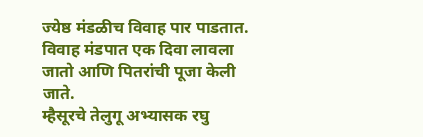ज्येष्ठ मंडळीच विवाह पार पाडतात. विवाह मंडपात एक दिवा लावला जातो आणि पितरांची पूजा केली जाते.
म्हैसूरचे तेलुगू अभ्यासक रघु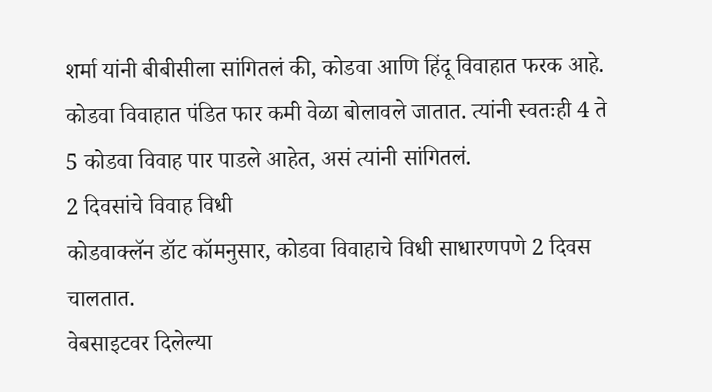शर्मा यांनी बीबीसीला सांगितलं की, कोडवा आणि हिंदू विवाहात फरक आहे.
कोडवा विवाहात पंडित फार कमी वेळा बोलावले जातात. त्यांनी स्वतःही 4 ते 5 कोडवा विवाह पार पाडले आहेत, असं त्यांनी सांगितलं.
2 दिवसांचे विवाह विधी
कोडवाक्लॅन डॉट कॉमनुसार, कोडवा विवाहाचे विधी साधारणपणे 2 दिवस चालतात.
वेबसाइटवर दिलेल्या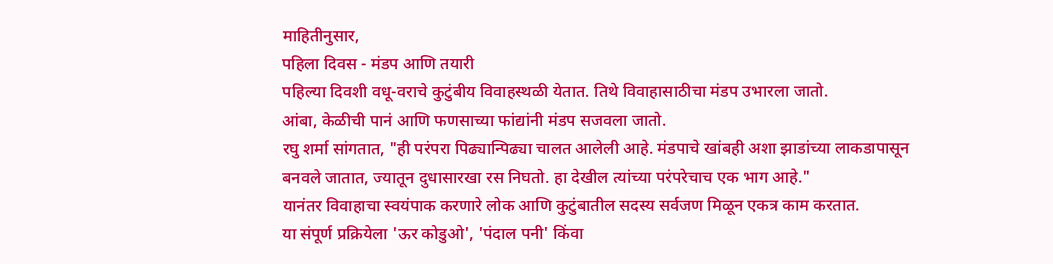माहितीनुसार,
पहिला दिवस - मंडप आणि तयारी
पहिल्या दिवशी वधू-वराचे कुटुंबीय विवाहस्थळी येतात. तिथे विवाहासाठीचा मंडप उभारला जातो.
आंबा, केळीची पानं आणि फणसाच्या फांद्यांनी मंडप सजवला जातो.
रघु शर्मा सांगतात, "ही परंपरा पिढ्यान्पिढ्या चालत आलेली आहे. मंडपाचे खांबही अशा झाडांच्या लाकडापासून बनवले जातात, ज्यातून दुधासारखा रस निघतो. हा देखील त्यांच्या परंपरेचाच एक भाग आहे."
यानंतर विवाहाचा स्वयंपाक करणारे लोक आणि कुटुंबातील सदस्य सर्वजण मिळून एकत्र काम करतात.
या संपूर्ण प्रक्रियेला 'ऊर कोडुओ', 'पंदाल पनी' किंवा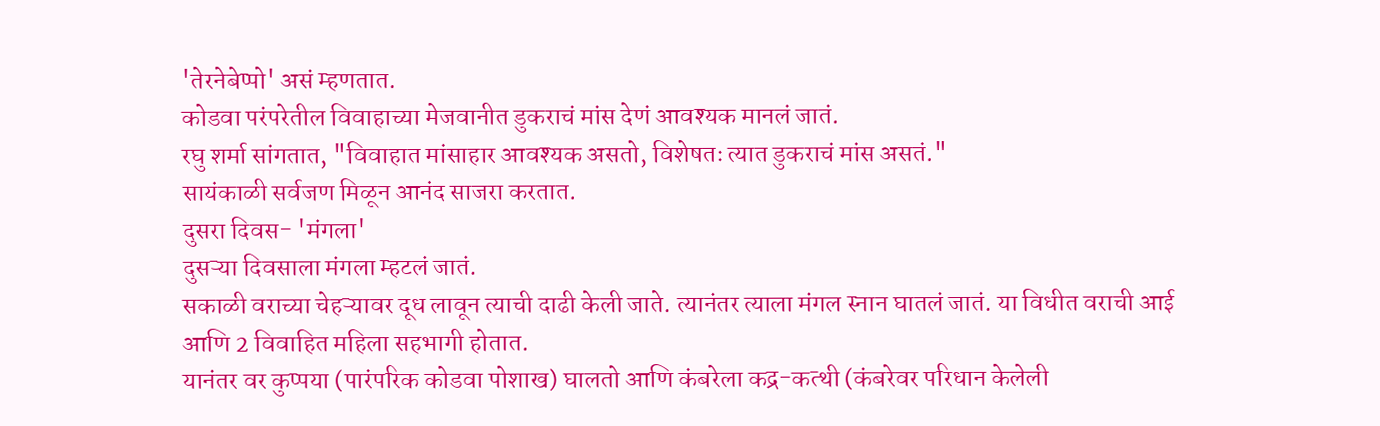'तेरनेबेप्पो' असं म्हणतात.
कोडवा परंपरेतील विवाहाच्या मेजवानीत डुकराचं मांस देणं आवश्यक मानलं जातं.
रघु शर्मा सांगतात, "विवाहात मांसाहार आवश्यक असतो, विशेषतः त्यात डुकराचं मांस असतं."
सायंकाळी सर्वजण मिळून आनंद साजरा करतात.
दुसरा दिवस- 'मंगला'
दुसऱ्या दिवसाला मंगला म्हटलं जातं.
सकाळी वराच्या चेहऱ्यावर दूध लावून त्याची दाढी केली जाते. त्यानंतर त्याला मंगल स्नान घातलं जातं. या विधीत वराची आई आणि 2 विवाहित महिला सहभागी होतात.
यानंतर वर कुप्पया (पारंपरिक कोडवा पोशाख) घालतो आणि कंबरेला कद्र-कत्थी (कंबरेवर परिधान केलेली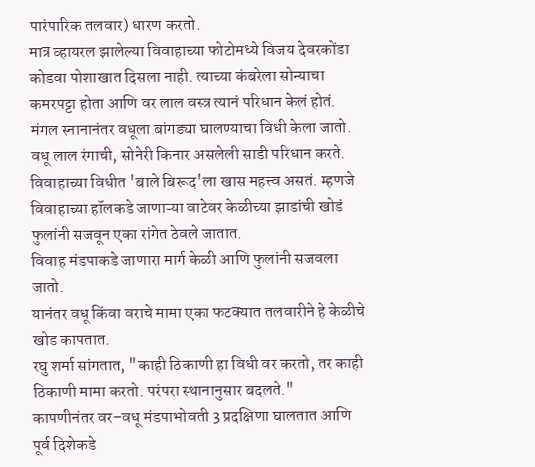पारंपारिक तलवार) धारण करतो.
मात्र व्हायरल झालेल्या विवाहाच्या फोटोमध्ये विजय देवरकोंडा कोडवा पोशाखात दिसला नाही. त्याच्या कंबरेला सोन्याचा कमरपट्टा होता आणि वर लाल वस्त्र त्यानं परिधान केलं होतं.
मंगल स्नानानंतर वधूला बांगड्या घालण्याचा विधी केला जातो.
वधू लाल रंगाची, सोनेरी किनार असलेली साडी परिधान करते.
विवाहाच्या विधीत 'बाले बिरूद'ला खास महत्त्व असतं. म्हणजे विवाहाच्या हॉलकडे जाणाऱ्या वाटेवर केळीच्या झाडांची खोडं फुलांनी सजवून एका रांगेत ठेवले जातात.
विवाह मंडपाकडे जाणारा मार्ग केळी आणि फुलांनी सजवला जातो.
यानंतर वधू किंवा वराचे मामा एका फटक्यात तलवारीने हे केळीचे खोड कापतात.
रघु शर्मा सांगतात, "काही ठिकाणी हा विधी वर करतो, तर काही ठिकाणी मामा करतो. परंपरा स्थानानुसार बदलते."
कापणीनंतर वर–वधू मंडपाभोवती 3 प्रदक्षिणा घालतात आणि पूर्व दिशेकडे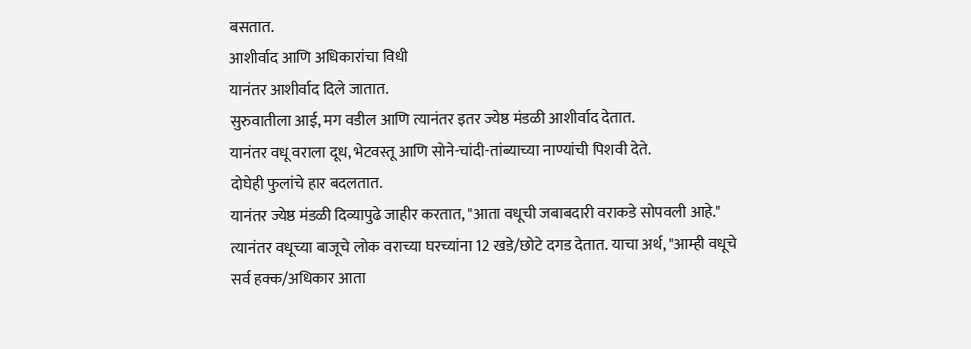बसतात.
आशीर्वाद आणि अधिकारांचा विधी
यानंतर आशीर्वाद दिले जातात.
सुरुवातीला आई, मग वडील आणि त्यानंतर इतर ज्येष्ठ मंडळी आशीर्वाद देतात.
यानंतर वधू वराला दूध, भेटवस्तू आणि सोने-चांदी-तांब्याच्या नाण्यांची पिशवी देते.
दोघेही फुलांचे हार बदलतात.
यानंतर ज्येष्ठ मंडळी दिव्यापुढे जाहीर करतात, "आता वधूची जबाबदारी वराकडे सोपवली आहे."
त्यानंतर वधूच्या बाजूचे लोक वराच्या घरच्यांना 12 खडे/छोटे दगड देतात. याचा अर्थ, "आम्ही वधूचे सर्व हक्क/अधिकार आता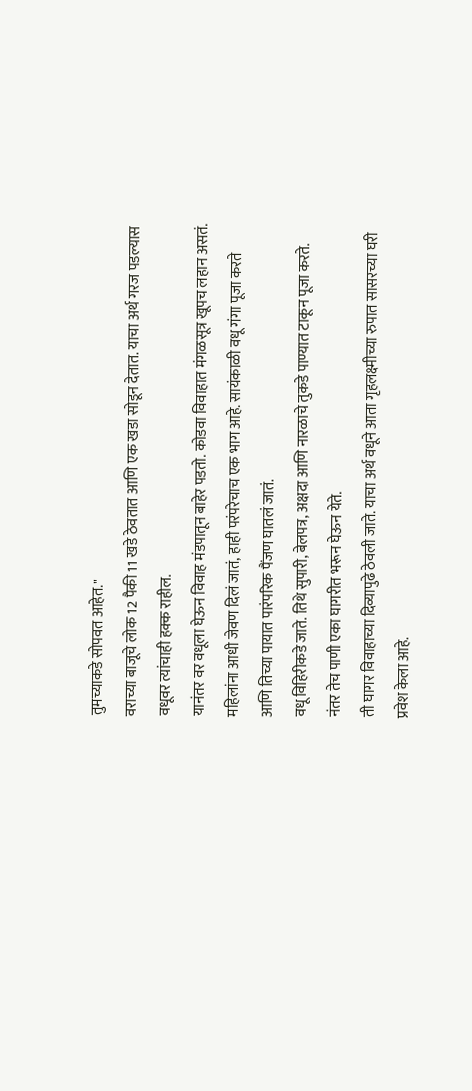तुमच्याकडे सोपवत आहेत."
वराच्या बाजूचे लोक 12 पैकी 11 खडे ठेवतात आणि एक खडा सोडून देतात. याचा अर्थ गरज पडल्यास वधूवर त्यांचाही हक्क राहील.
यानंतर वर वधूला घेऊन विवाह मंडपातून बाहेर पडतो. कोडवा विवाहात मंगळसूत्र खूपच लहान असतं.
महिलांना आधी जेवण दिलं जातं, हाही परंपरेचाच एक भाग आहे. सायंकाळी वधू गंगा पूजा करते आणि तिच्या पायात पारंपरिक पैंजण घातलं जातं.
वधू विहिरीकडे जाते. तिथे सुपारी, बेलपत्र, अक्षदा आणि नारळाचे तुकडे पाण्यात टाकून पूजा करते. नंतर तेच पाणी एका घागरीत भरून घेऊन येते.
ती घागर विवाहाच्या दिव्यापुढे ठेवली जाते. याचा अर्थ वधूने आता गृहलक्ष्मीच्या रुपात सासरच्या घरी प्रवेश केला आहे.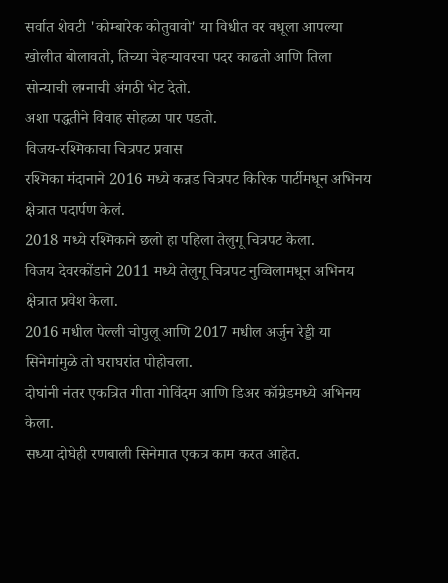सर्वात शेवटी 'कोम्बारेक कोतुवावो' या विधीत वर वधूला आपल्या खोलीत बोलावतो, तिच्या चेहऱ्यावरचा पदर काढतो आणि तिला सोन्याची लग्नाची अंगठी भेट देतो.
अशा पद्धतीने विवाह सोहळा पार पडतो.
विजय-रश्मिकाचा चित्रपट प्रवास
रश्मिका मंदानाने 2016 मध्ये कन्नड चित्रपट किरिक पार्टीमधून अभिनय क्षेत्रात पदार्पण केलं.
2018 मध्ये रश्मिकाने छलो हा पहिला तेलुगू चित्रपट केला.
विजय देवरकोंडाने 2011 मध्ये तेलुगू चित्रपट नुव्विलामधून अभिनय क्षेत्रात प्रवेश केला.
2016 मधील पेल्ली चोपुलू आणि 2017 मधील अर्जुन रेड्डी या सिनेमांमुळे तो घराघरांत पोहोचला.
दोघांनी नंतर एकत्रित गीता गोविंदम आणि डिअर कॉम्रेडमध्ये अभिनय केला.
सध्या दोघेही रणबाली सिनेमात एकत्र काम करत आहेत.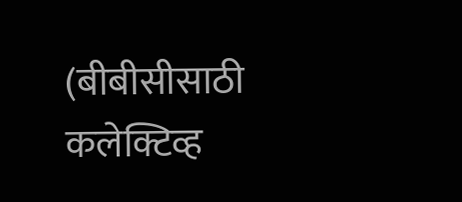(बीबीसीसाठी कलेक्टिव्ह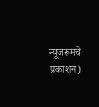न्यूजरूमचे प्रकाशन)